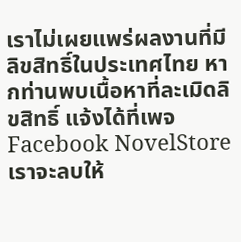เราไม่เผยแพร่ผลงานที่มีลิขสิทธิ์ในประเทศไทย หากท่านพบเนื้อหาที่ละเมิดลิขสิทธิ์ แจ้งได้ที่เพจ Facebook NovelStore เราจะลบให้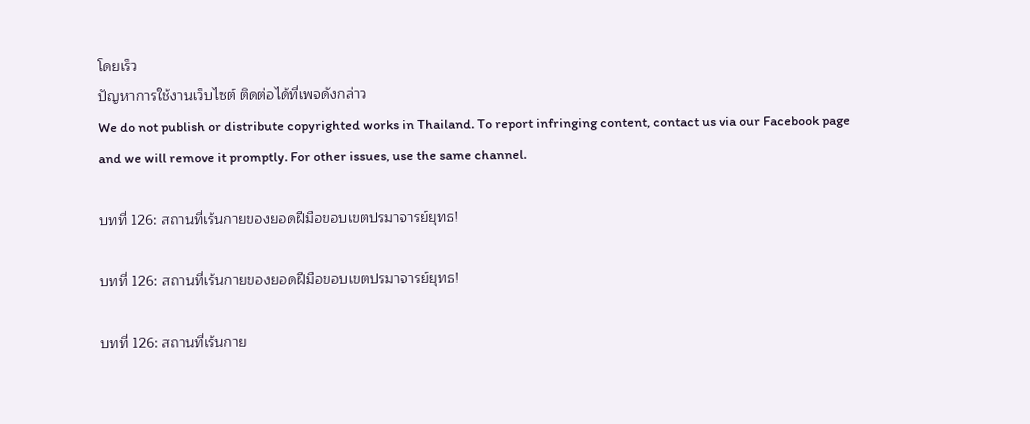โดยเร็ว
ปัญหาการใช้งานเว็บไซต์ ติดต่อได้ที่เพจดังกล่าว
We do not publish or distribute copyrighted works in Thailand. To report infringing content, contact us via our Facebook page and we will remove it promptly. For other issues, use the same channel.

บทที่ 126: สถานที่เร้นกายของยอดฝีมือขอบเขตปรมาจารย์ยุทธ!

บทที่ 126: สถานที่เร้นกายของยอดฝีมือขอบเขตปรมาจารย์ยุทธ!

บทที่ 126: สถานที่เร้นกาย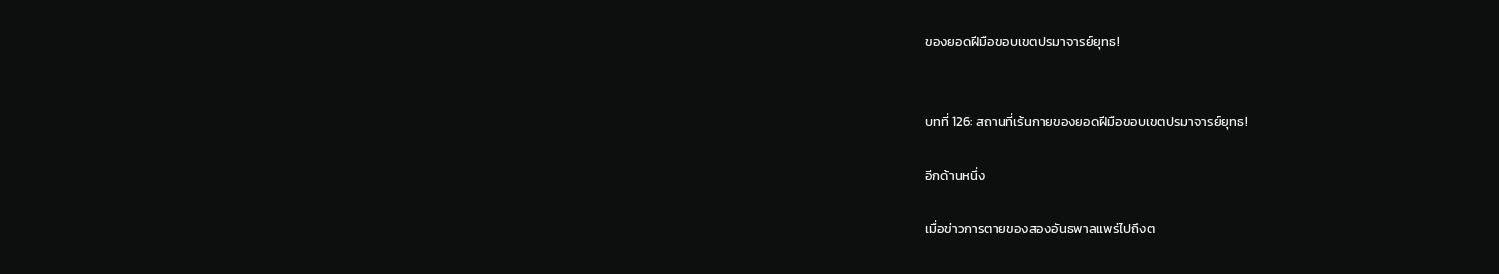ของยอดฝีมือขอบเขตปรมาจารย์ยุทธ!


บทที่ 126: สถานที่เร้นกายของยอดฝีมือขอบเขตปรมาจารย์ยุทธ!

อีกด้านหนึ่ง

เมื่อข่าวการตายของสองอันธพาลแพร่ไปถึงต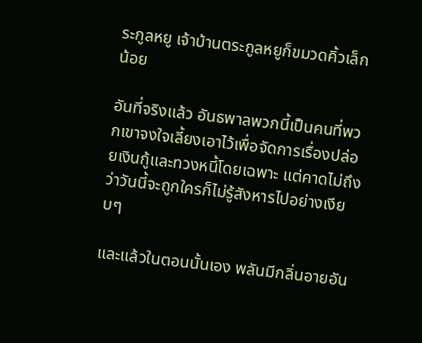ระกูลหยู เจ้าบ้านตระกูลหยูก็ขมวดคิ้วเล็กน้อย

อันที่จริงแล้ว อันธพาลพวกนี้เป็นคนที่พวกเขาจงใจเลี้ยงเอาไว้เพื่อจัดการเรื่องปล่อยเงินกู้และทวงหนี้โดยเฉพาะ แต่คาดไม่ถึงว่าวันนี้จะถูกใครก็ไม่รู้สังหารไปอย่างเงียบๆ

และแล้วในตอนนั้นเอง พลันมีกลิ่นอายอัน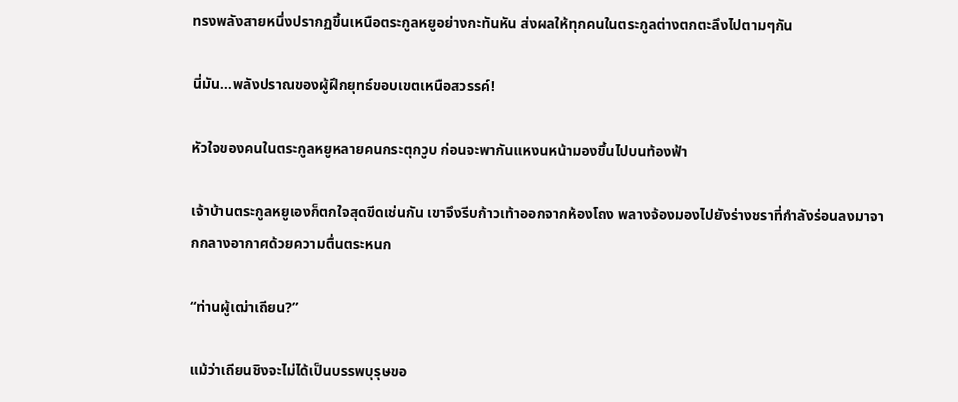ทรงพลังสายหนึ่งปรากฏขึ้นเหนือตระกูลหยูอย่างกะทันหัน ส่งผลให้ทุกคนในตระกูลต่างตกตะลึงไปตามๆกัน

นี่มัน...พลังปราณของผู้ฝึกยุทธ์ขอบเขตเหนือสวรรค์!

หัวใจของคนในตระกูลหยูหลายคนกระตุกวูบ ก่อนจะพากันแหงนหน้ามองขึ้นไปบนท้องฟ้า

เจ้าบ้านตระกูลหยูเองก็ตกใจสุดขีดเช่นกัน เขาจึงรีบก้าวเท้าออกจากห้องโถง พลางจ้องมองไปยังร่างชราที่กำลังร่อนลงมาจากกลางอากาศด้วยความตื่นตระหนก

“ท่านผู้เฒ่าเถียน?”

แม้ว่าเถียนชิงจะไม่ได้เป็นบรรพบุรุษขอ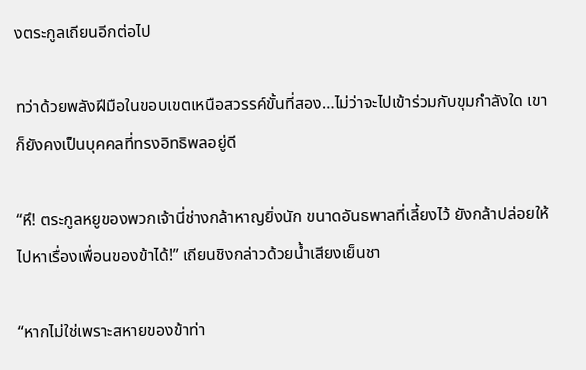งตระกูลเถียนอีกต่อไป

ทว่าด้วยพลังฝีมือในขอบเขตเหนือสวรรค์ขั้นที่สอง…ไม่ว่าจะไปเข้าร่วมกับขุมกำลังใด เขาก็ยังคงเป็นบุคคลที่ทรงอิทธิพลอยู่ดี

“หึ! ตระกูลหยูของพวกเจ้านี่ช่างกล้าหาญยิ่งนัก ขนาดอันธพาลที่เลี้ยงไว้ ยังกล้าปล่อยให้ไปหาเรื่องเพื่อนของข้าได้!” เถียนชิงกล่าวด้วยน้ำเสียงเย็นชา

“หากไม่ใช่เพราะสหายของข้าท่า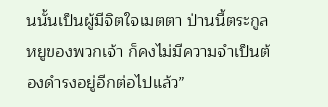นนั้นเป็นผู้มีจิตใจเมตตา ป่านนี้ตระกูลหยูของพวกเจ้า ก็คงไม่มีความจำเป็นต้องดำรงอยู่อีกต่อไปแล้ว”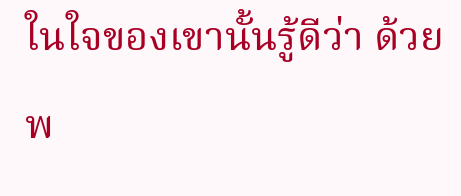ในใจของเขานั้นรู้ดีว่า ด้วยพ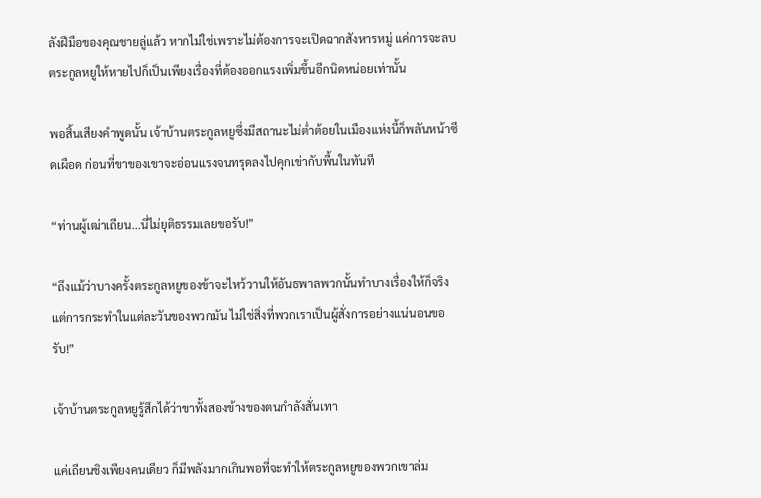ลังฝีมือของคุณชายลู่แล้ว หากไม่ใช่เพราะไม่ต้องการจะเปิดฉากสังหารหมู่ แค่การจะลบตระกูลหยูให้หายไปก็เป็นเพียงเรื่องที่ต้องออกแรงเพิ่มขึ้นอีกนิดหน่อยเท่านั้น

พอสิ้นเสียงคำพูดนั้น เจ้าบ้านตระกูลหยูซึ่งมีสถานะไม่ต่ำต้อยในเมืองแห่งนี้ก็พลันหน้าซีดเผือด ก่อนที่ขาของเขาจะอ่อนแรงจนทรุดลงไปคุกเข่ากับพื้นในทันที

“ท่านผู้เฒ่าเถียน...นี่ไม่ยุติธรรมเลยขอรับ!”

“ถึงแม้ว่าบางครั้งตระกูลหยูของข้าจะไหว้วานให้อันธพาลพวกนั้นทำบางเรื่องให้ก็จริง แต่การกระทำในแต่ละวันของพวกมัน ไม่ใช่สิ่งที่พวกเราเป็นผู้สั่งการอย่างแน่นอนขอรับ!”

เจ้าบ้านตระกูลหยูรู้สึกได้ว่าขาทั้งสองข้างของตนกำลังสั่นเทา

แค่เถียนชิงเพียงคนเดียว ก็มีพลังมากเกินพอที่จะทำให้ตระกูลหยูของพวกเขาล่ม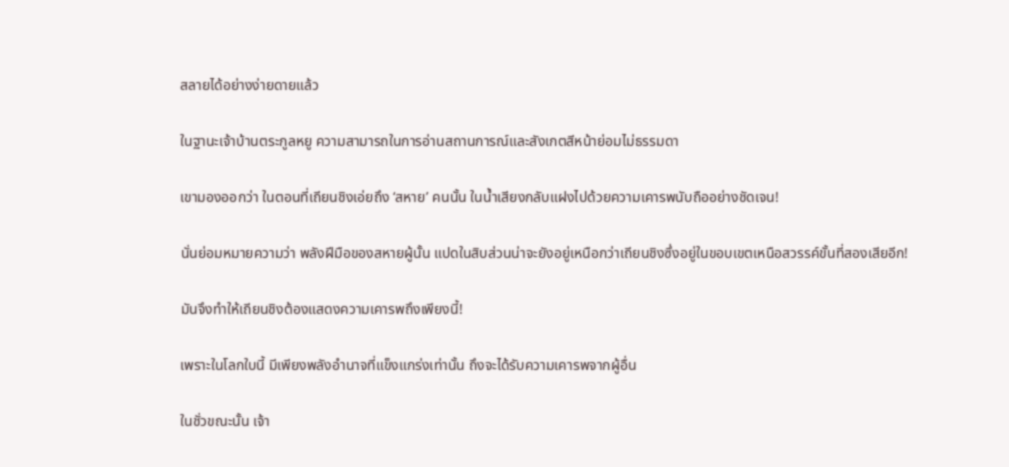สลายได้อย่างง่ายดายแล้ว

ในฐานะเจ้าบ้านตระกูลหยู ความสามารถในการอ่านสถานการณ์และสังเกตสีหน้าย่อมไม่ธรรมดา

เขามองออกว่า ในตอนที่เถียนชิงเอ่ยถึง ‘สหาย’ คนนั้น ในน้ำเสียงกลับแฝงไปด้วยความเคารพนับถืออย่างชัดเจน!

นั่นย่อมหมายความว่า พลังฝีมือของสหายผู้นั้น แปดในสิบส่วนน่าจะยังอยู่เหนือกว่าเถียนชิงซึ่งอยู่ในขอบเขตเหนือสวรรค์ขั้นที่สองเสียอีก!

มันจึงทำให้เถียนชิงต้องแสดงความเคารพถึงเพียงนี้!

เพราะในโลกใบนี้ มีเพียงพลังอำนาจที่แข็งแกร่งเท่านั้น ถึงจะได้รับความเคารพจากผู้อื่น

ในชั่วขณะนั้น เจ้า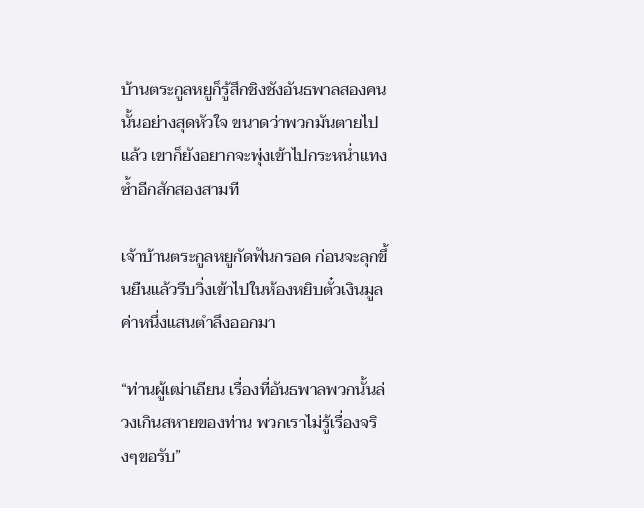บ้านตระกูลหยูก็รู้สึกชิงชังอันธพาลสองคนนั้นอย่างสุดหัวใจ ขนาดว่าพวกมันตายไปแล้ว เขาก็ยังอยากจะพุ่งเข้าไปกระหน่ำแทงซ้ำอีกสักสองสามที

เจ้าบ้านตระกูลหยูกัดฟันกรอด ก่อนจะลุกขึ้นยืนแล้วรีบวิ่งเข้าไปในห้องหยิบตั๋วเงินมูลค่าหนึ่งแสนตำลึงออกมา

“ท่านผู้เฒ่าเถียน เรื่องที่อันธพาลพวกนั้นล่วงเกินสหายของท่าน พวกเราไม่รู้เรื่องจริงๆขอรับ”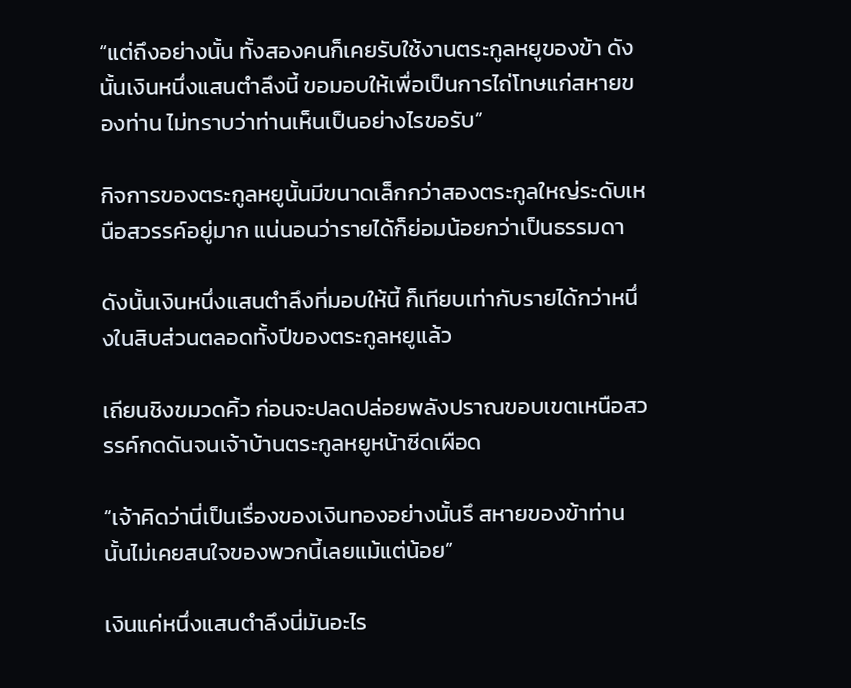“แต่ถึงอย่างนั้น ทั้งสองคนก็เคยรับใช้งานตระกูลหยูของข้า ดังนั้นเงินหนึ่งแสนตำลึงนี้ ขอมอบให้เพื่อเป็นการไถ่โทษแก่สหายของท่าน ไม่ทราบว่าท่านเห็นเป็นอย่างไรขอรับ”

กิจการของตระกูลหยูนั้นมีขนาดเล็กกว่าสองตระกูลใหญ่ระดับเหนือสวรรค์อยู่มาก แน่นอนว่ารายได้ก็ย่อมน้อยกว่าเป็นธรรมดา

ดังนั้นเงินหนึ่งแสนตำลึงที่มอบให้นี้ ก็เทียบเท่ากับรายได้กว่าหนึ่งในสิบส่วนตลอดทั้งปีของตระกูลหยูแล้ว

เถียนชิงขมวดคิ้ว ก่อนจะปลดปล่อยพลังปราณขอบเขตเหนือสวรรค์กดดันจนเจ้าบ้านตระกูลหยูหน้าซีดเผือด

“เจ้าคิดว่านี่เป็นเรื่องของเงินทองอย่างนั้นรึ สหายของข้าท่านนั้นไม่เคยสนใจของพวกนี้เลยแม้แต่น้อย”

เงินแค่หนึ่งแสนตำลึงนี่มันอะไร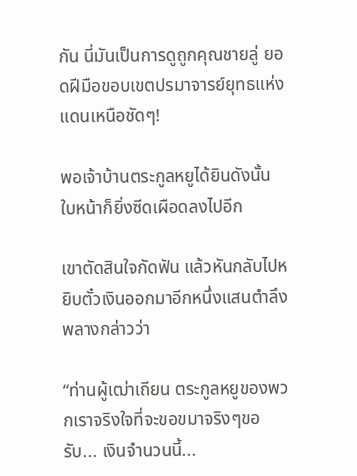กัน นี่มันเป็นการดูถูกคุณชายลู่ ยอดฝีมือขอบเขตปรมาจารย์ยุทธแห่งแดนเหนือชัดๆ!

พอเจ้าบ้านตระกูลหยูได้ยินดังนั้น ใบหน้าก็ยิ่งซีดเผือดลงไปอีก

เขาตัดสินใจกัดฟัน แล้วหันกลับไปหยิบตั๋วเงินออกมาอีกหนึ่งแสนตำลึงพลางกล่าวว่า

“ท่านผู้เฒ่าเถียน ตระกูลหยูของพวกเราจริงใจที่จะขอขมาจริงๆขอรับ... เงินจำนวนนี้...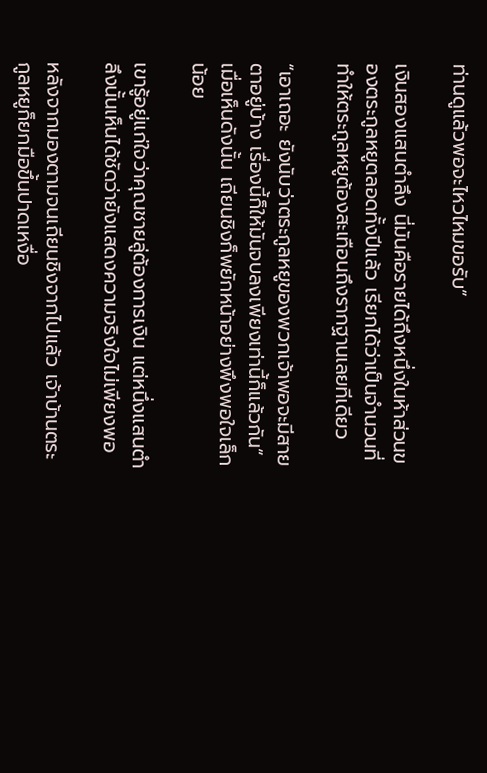ท่านดูแล้วพอจะไหวไหมขอรับ”

เงินสองแสนตำลึง นี่มันคือรายได้ถึงหนึ่งในห้าส่วนของตระกูลหยูตลอดทั้งปีแล้ว เรียกได้ว่าเป็นจำนวนที่ทำให้ตระกูลหยูต้องสะเทือนถึงรากฐานเลยทีเดียว

“เอาเถอะ ยังนับว่าตระกูลหยูของพวกเจ้าพอจะมีสายตาอยู่บ้าง เรื่องนี้ก็ให้มันจบลงเพียงเท่านี้ก็แล้วกัน” เมื่อเห็นดังนั้น เถียนชิงก็พยักหน้าอย่างพึงพอใจเล็กน้อย

เขารู้อยู่แก่ใจว่าคุณชายลู่ต้องการเงิน แต่หนึ่งแสนตำลึงนั้นเห็นได้ชัดว่ายังแสดงความจริงใจไม่เพียงพอ

หลังจากมองตามจนเถียนชิงจากไปแล้ว เจ้าบ้านตระกูลหยูก็ยกมือขึ้นปาดเหงื่อ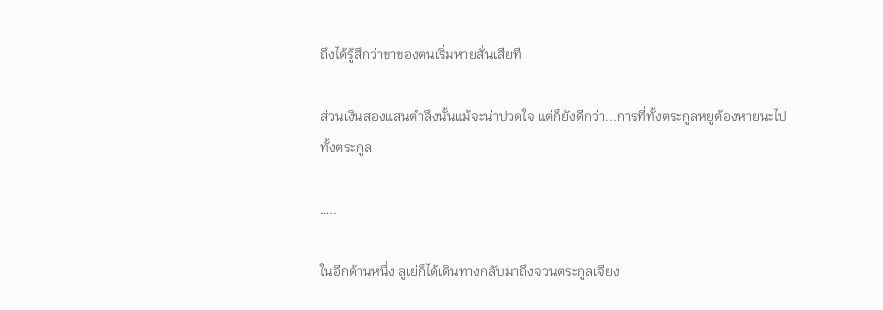ถึงได้รู้สึกว่าขาของตนเริ่มหายสั่นเสียที

ส่วนเงินสองแสนตำลึงนั้นแม้จะน่าปวดใจ แต่ก็ยังดีกว่า...การที่ทั้งตระกูลหยูต้องหายนะไปทั้งตระกูล

…..

ในอีกด้านหนึ่ง ลูเย่ก็ได้เดินทางกลับมาถึงจวนตระกูลเจียง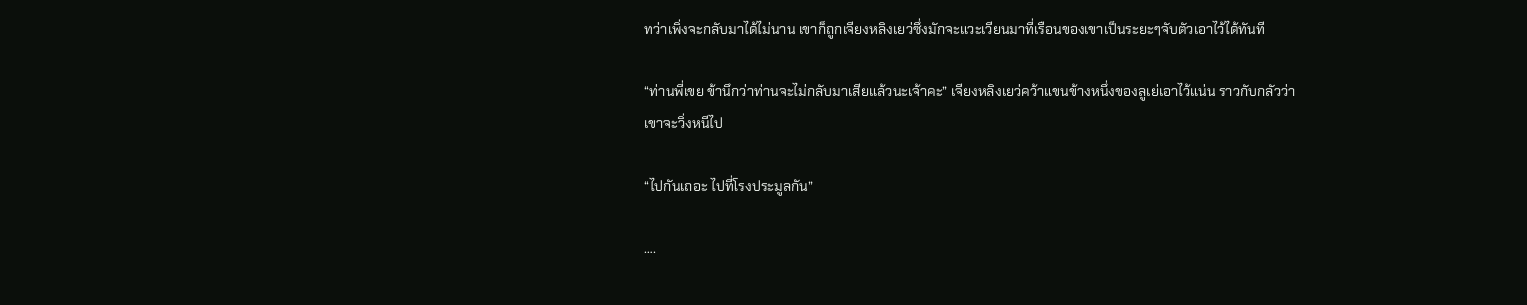ทว่าเพิ่งจะกลับมาได้ไม่นาน เขาก็ถูกเจียงหลิงเยว่ซึ่งมักจะแวะเวียนมาที่เรือนของเขาเป็นระยะๆจับตัวเอาไว้ได้ทันที

“ท่านพี่เขย ข้านึกว่าท่านจะไม่กลับมาเสียแล้วนะเจ้าคะ” เจียงหลิงเยว่คว้าแขนข้างหนึ่งของลูเย่เอาไว้แน่น ราวกับกลัวว่าเขาจะวิ่งหนีไป

“ไปกันเถอะ ไปที่โรงประมูลกัน”

….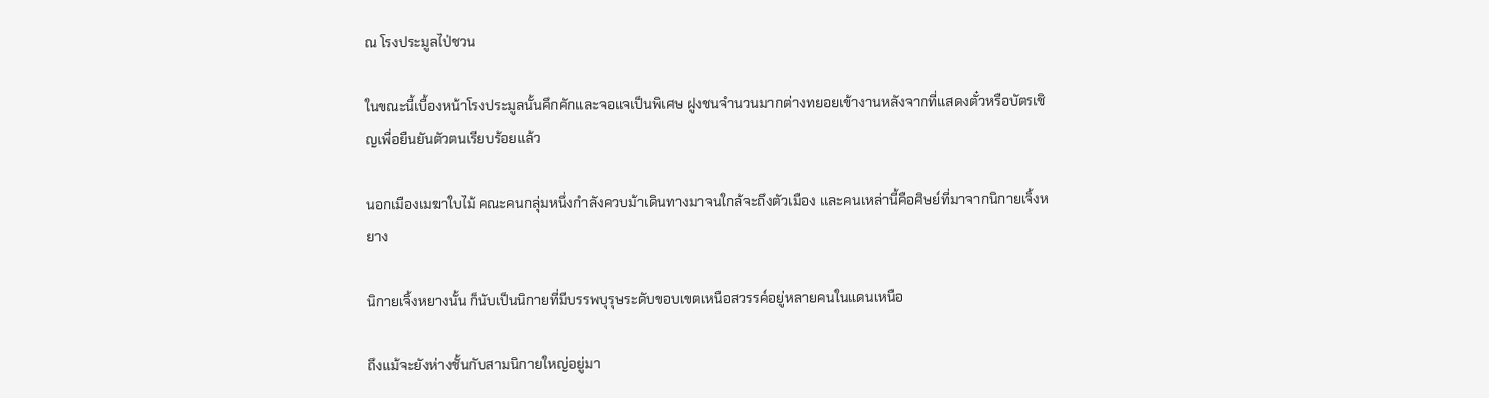ณ โรงประมูลไป่ชวน

ในขณะนี้เบื้องหน้าโรงประมูลนั้นคึกคักและจอแจเป็นพิเศษ ฝูงชนจำนวนมากต่างทยอยเข้างานหลังจากที่แสดงตั๋วหรือบัตรเชิญเพื่อยืนยันตัวตนเรียบร้อยแล้ว

นอกเมืองเมฆาใบไม้ คณะคนกลุ่มหนึ่งกำลังควบม้าเดินทางมาจนใกล้จะถึงตัวเมือง เเละคนเหล่านี้คือศิษย์ที่มาจากนิกายเจิ้งหยาง

นิกายเจิ้งหยางนั้น ก็นับเป็นนิกายที่มีบรรพบุรุษระดับขอบเขตเหนือสวรรค์อยู่หลายคนในแดนเหนือ

ถึงแม้จะยังห่างชั้นกับสามนิกายใหญ่อยู่มา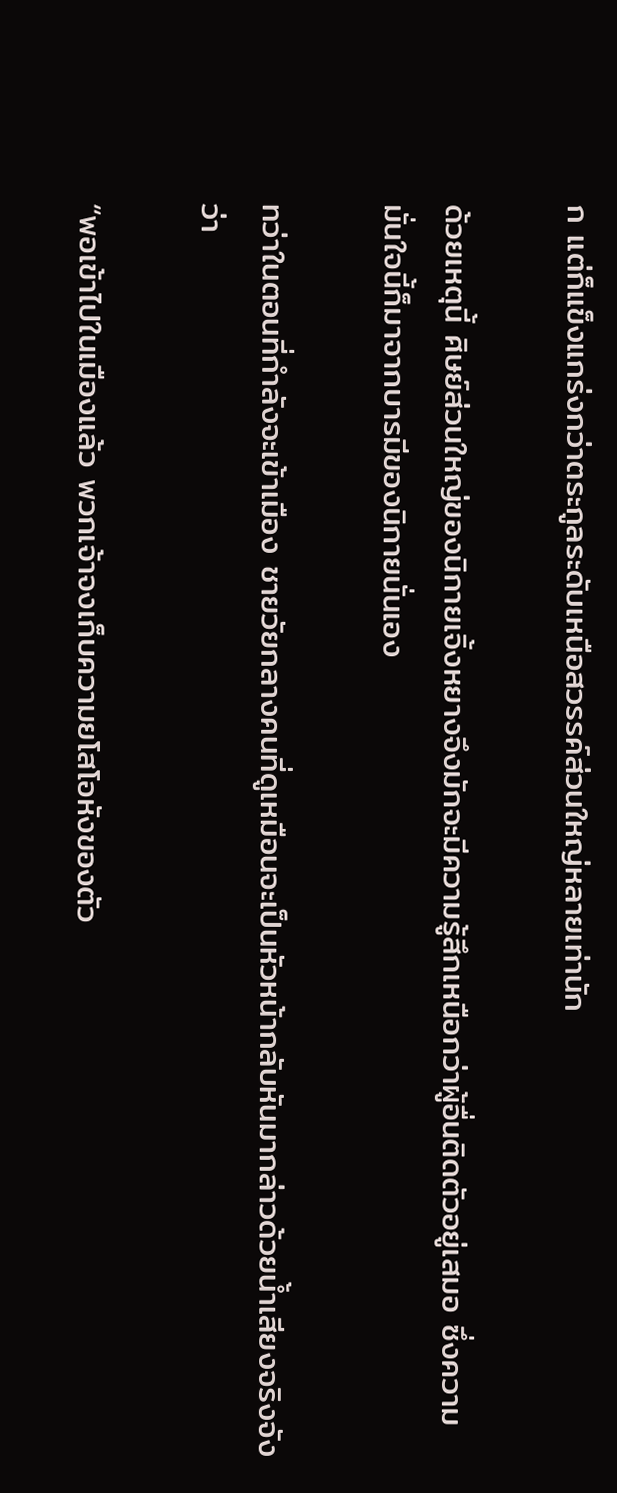ก แต่ก็แข็งแกร่งกว่าตระกูลระดับเหนือสวรรค์ส่วนใหญ่หลายเท่านัก

ด้วยเหตุนี้ ศิษย์ส่วนใหญ่ของนิกายเจิ้งหยางจึงมักจะมีความรู้สึกเหนือกว่าผู้อื่นติดตัวอยู่เสมอ ซึ่งความมั่นใจนี้ก็มาจากบารมีของนิกายนั่นเอง

ทว่าในตอนที่กำลังจะเข้าเมือง ชายวัยกลางคนที่ดูเหมือนจะเป็นหัวหน้ากลับหันมากล่าวด้วยน้ำเสียงจริงจังว่า

“พอเข้าไปในเมืองแล้ว พวกเจ้าจงเก็บความยโสโอหังของตัว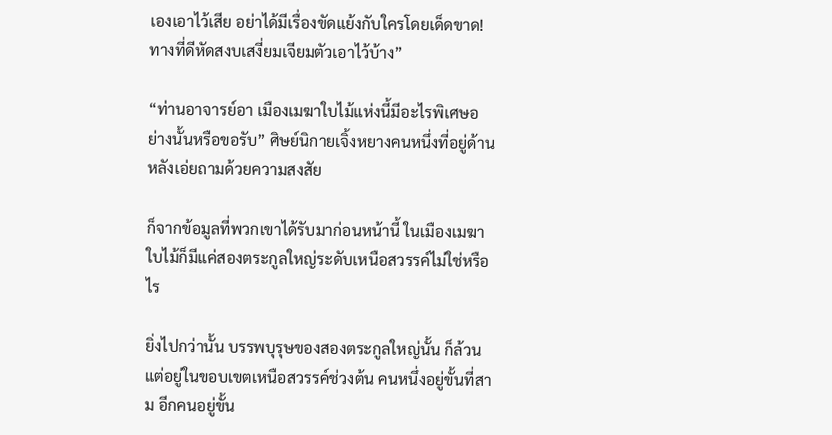เองเอาไว้เสีย อย่าได้มีเรื่องขัดแย้งกับใครโดยเด็ดขาด! ทางที่ดีหัดสงบเสงี่ยมเจียมตัวเอาไว้บ้าง”

“ท่านอาจารย์อา เมืองเมฆาใบไม้แห่งนี้มีอะไรพิเศษอย่างนั้นหรือขอรับ” ศิษย์นิกายเจิ้งหยางคนหนึ่งที่อยู่ด้านหลังเอ่ยถามด้วยความสงสัย

ก็จากข้อมูลที่พวกเขาได้รับมาก่อนหน้านี้ ในเมืองเมฆาใบไม้ก็มีแค่สองตระกูลใหญ่ระดับเหนือสวรรค์ไม่ใช่หรือไร

ยิ่งไปกว่านั้น บรรพบุรุษของสองตระกูลใหญ่นั้น ก็ล้วนแต่อยู่ในขอบเขตเหนือสวรรค์ช่วงต้น คนหนึ่งอยู่ขั้นที่สาม อีกคนอยู่ขั้น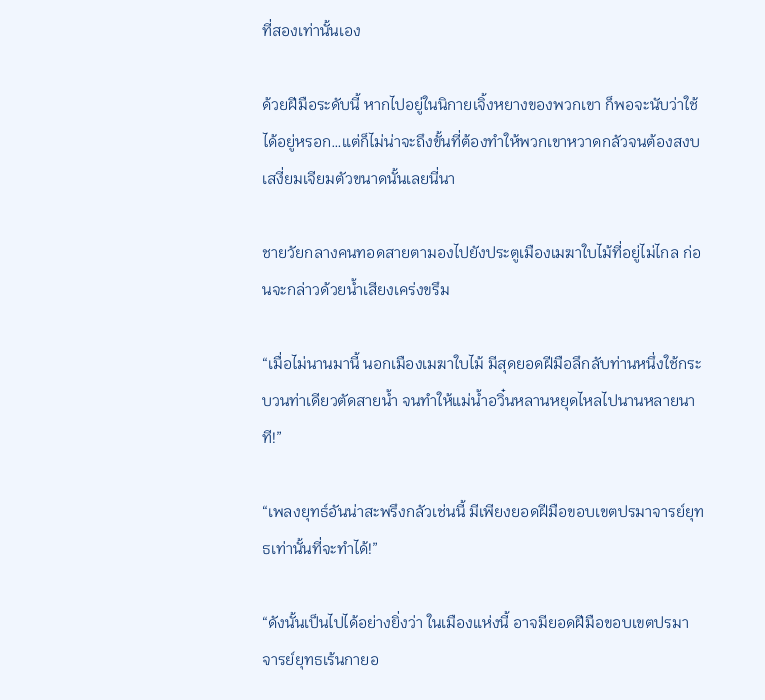ที่สองเท่านั้นเอง

ด้วยฝีมือระดับนี้ หากไปอยู่ในนิกายเจิ้งหยางของพวกเขา ก็พอจะนับว่าใช้ได้อยู่หรอก…แต่ก็ไม่น่าจะถึงขั้นที่ต้องทำให้พวกเขาหวาดกลัวจนต้องสงบเสงี่ยมเจียมตัวขนาดนั้นเลยนี่นา

ชายวัยกลางคนทอดสายตามองไปยังประตูเมืองเมฆาใบไม้ที่อยู่ไม่ไกล ก่อนจะกล่าวด้วยน้ำเสียงเคร่งขรึม

“เมื่อไม่นานมานี้ นอกเมืองเมฆาใบไม้ มีสุดยอดฝีมือลึกลับท่านหนึ่งใช้กระบวนท่าเดียวตัดสายน้ำ จนทำให้แม่น้ำอวิ๋นหลานหยุดไหลไปนานหลายนาที!”

“เพลงยุทธ์อันน่าสะพรึงกลัวเช่นนี้ มีเพียงยอดฝีมือขอบเขตปรมาจารย์ยุทธเท่านั้นที่จะทำได้!”

“ดังนั้นเป็นไปได้อย่างยิ่งว่า ในเมืองแห่งนี้ อาจมียอดฝีมือขอบเขตปรมาจารย์ยุทธเร้นกายอ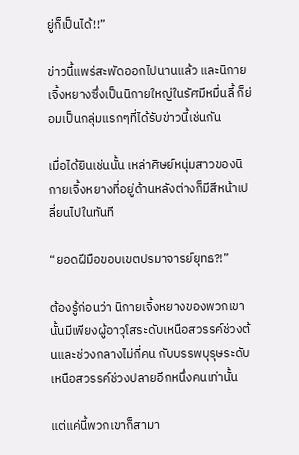ยู่ก็เป็นได้!!”

ข่าวนี้แพร่สะพัดออกไปนานแล้ว และนิกายเจิ้งหยางซึ่งเป็นนิกายใหญ่ในรัศมีหมื่นลี้ ก็ย่อมเป็นกลุ่มแรกๆที่ได้รับข่าวนี้เช่นกัน

เมื่อได้ยินเช่นนั้น เหล่าศิษย์หนุ่มสาวของนิกายเจิ้งหยางที่อยู่ด้านหลังต่างก็มีสีหน้าเปลี่ยนไปในทันที

“ยอดฝีมือขอบเขตปรมาจารย์ยุทธ?!”

ต้องรู้ก่อนว่า นิกายเจิ้งหยางของพวกเขานั้นมีเพียงผู้อาวุโสระดับเหนือสวรรค์ช่วงต้นและช่วงกลางไม่กี่คน กับบรรพบุรุษระดับเหนือสวรรค์ช่วงปลายอีกหนึ่งคนเท่านั้น

แต่แค่นี้พวกเขาก็สามา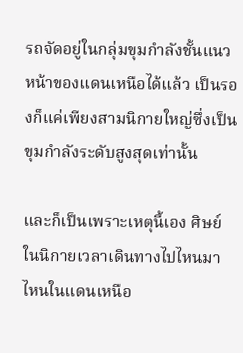รถจัดอยู่ในกลุ่มขุมกำลังชั้นแนวหน้าของแดนเหนือได้แล้ว เป็นรองก็แค่เพียงสามนิกายใหญ่ซึ่งเป็นขุมกำลังระดับสูงสุดเท่านั้น

และก็เป็นเพราะเหตุนี้เอง ศิษย์ในนิกายเวลาเดินทางไปไหนมาไหนในแดนเหนือ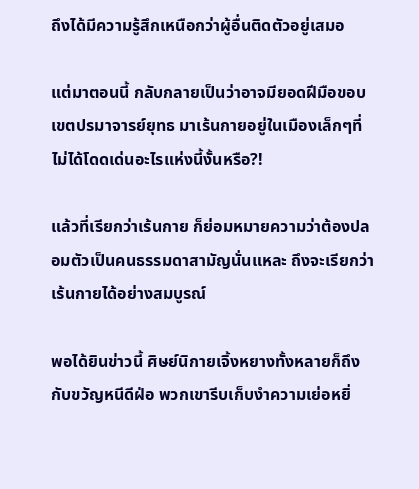ถึงได้มีความรู้สึกเหนือกว่าผู้อื่นติดตัวอยู่เสมอ

แต่มาตอนนี้ กลับกลายเป็นว่าอาจมียอดฝีมือขอบเขตปรมาจารย์ยุทธ มาเร้นกายอยู่ในเมืองเล็กๆที่ไม่ได้โดดเด่นอะไรแห่งนี้งั้นหรือ?!

แล้วที่เรียกว่าเร้นกาย ก็ย่อมหมายความว่าต้องปลอมตัวเป็นคนธรรมดาสามัญนั่นแหละ ถึงจะเรียกว่าเร้นกายได้อย่างสมบูรณ์

พอได้ยินข่าวนี้ ศิษย์นิกายเจิ้งหยางทั้งหลายก็ถึงกับขวัญหนีดีฝ่อ พวกเขารีบเก็บงำความเย่อหยิ่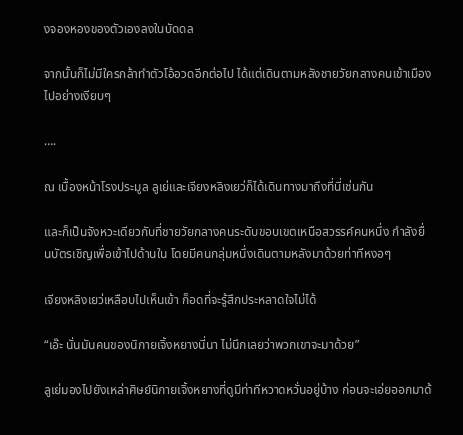งจองหองของตัวเองลงในบัดดล

จากนั้นก็ไม่มีใครกล้าทำตัวโอ้อวดอีกต่อไป ได้แต่เดินตามหลังชายวัยกลางคนเข้าเมืองไปอย่างเงียบๆ

….

ณ เบื้องหน้าโรงประมูล ลูเย่และเจียงหลิงเยว่ก็ได้เดินทางมาถึงที่นี่เช่นกัน

และก็เป็นจังหวะเดียวกับที่ชายวัยกลางคนระดับขอบเขตเหนือสวรรค์คนหนึ่ง กำลังยื่นบัตรเชิญเพื่อเข้าไปด้านใน โดยมีคนกลุ่มหนึ่งเดินตามหลังมาด้วยท่าทีหงอๆ

เจียงหลิงเยว่เหลือบไปเห็นเข้า ก็อดที่จะรู้สึกประหลาดใจไม่ได้

“เอ๊ะ นั่นมันคนของนิกายเจิ้งหยางนี่นา ไม่นึกเลยว่าพวกเขาจะมาด้วย”

ลูเย่มองไปยังเหล่าศิษย์นิกายเจิ้งหยางที่ดูมีท่าทีหวาดหวั่นอยู่บ้าง ก่อนจะเอ่ยออกมาด้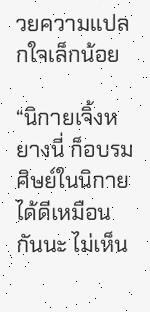วยความแปลกใจเล็กน้อย

“นิกายเจิ้งหยางนี่ ก็อบรมศิษย์ในนิกายได้ดีเหมือนกันนะ ไม่เห็น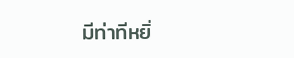มีท่าทีหยิ่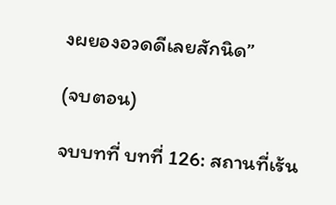งผยองอวดดีเลยสักนิด”

(จบตอน)

จบบทที่ บทที่ 126: สถานที่เร้น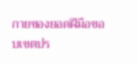กายของยอดฝีมือขอบเขตปร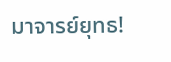มาจารย์ยุทธ!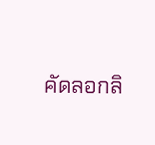คัดลอกลิ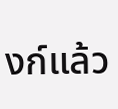งก์แล้ว